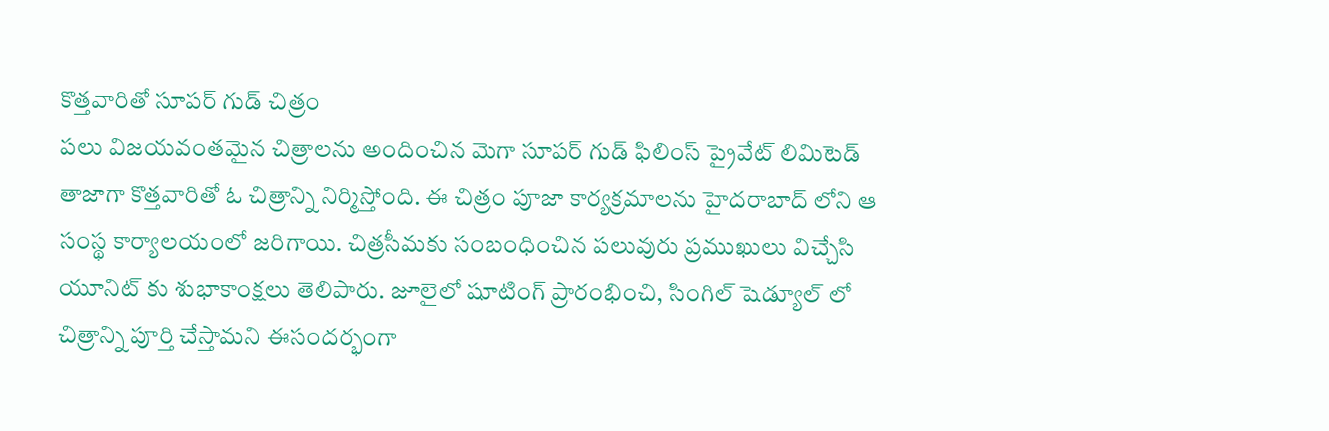కొత్తవారితో సూపర్ గుడ్ చిత్రం
పలు విజయవంతమైన చిత్రాలను అందించిన మెగా సూపర్ గుడ్ ఫిలింస్ ప్రైవేట్ లిమిటెడ్ తాజాగా కొత్తవారితో ఓ చిత్రాన్ని నిర్మిస్తోంది. ఈ చిత్రం పూజా కార్యక్రమాలను హైదరాబాద్ లోని ఆ సంస్థ కార్యాలయంలో జరిగాయి. చిత్రసీమకు సంబంధించిన పలువురు ప్రముఖులు విచ్చేసి యూనిట్ కు శుభాకాంక్షలు తెలిపారు. జూలైలో షూటింగ్ ప్రారంభించి, సింగిల్ షెడ్యూల్ లో చిత్రాన్ని పూర్తి చేస్తామని ఈసందర్భంగా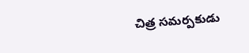చిత్ర సమర్పకుడు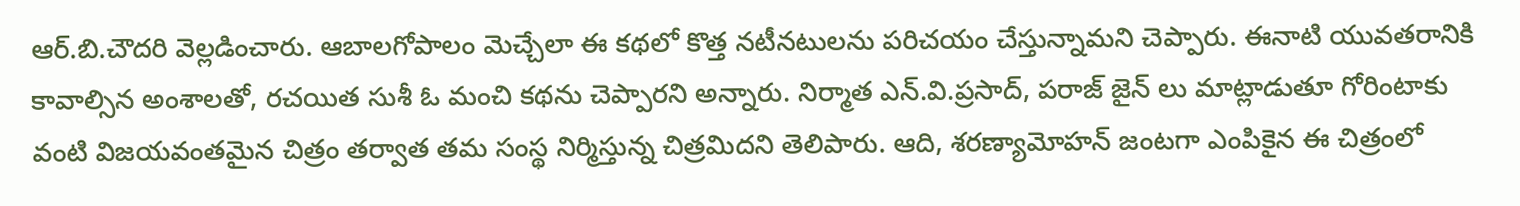ఆర్.బి.చౌదరి వెల్లడించారు. ఆబాలగోపాలం మెచ్చేలా ఈ కథలో కొత్త నటీనటులను పరిచయం చేస్తున్నామని చెప్పారు. ఈనాటి యువతరానికి కావాల్సిన అంశాలతో, రచయిత సుశీ ఓ మంచి కథను చెప్పారని అన్నారు. నిర్మాత ఎన్.వి.ప్రసాద్, పరాజ్ జైన్ లు మాట్లాడుతూ గోరింటాకు వంటి విజయవంతమైన చిత్రం తర్వాత తమ సంస్థ నిర్మిస్తున్న చిత్రమిదని తెలిపారు. ఆది, శరణ్యామోహన్ జంటగా ఎంపికైన ఈ చిత్రంలో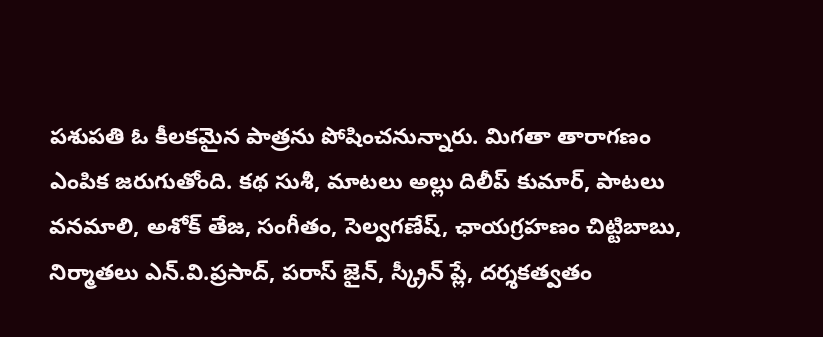పశుపతి ఓ కీలకమైన పాత్రను పోషించనున్నారు. మిగతా తారాగణం ఎంపిక జరుగుతోంది. కథ సుశీ, మాటలు అల్లు దిలీప్ కుమార్, పాటలు వనమాలి, అశోక్ తేజ, సంగీతం, సెల్వగణేష్, ఛాయగ్రహణం చిట్టిబాబు, నిర్మాతలు ఎన్.వి.ప్రసాద్, పరాస్ జైన్, స్క్రీన్ ప్లే, దర్శకత్వతం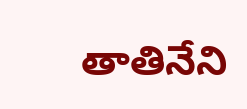తాతినేని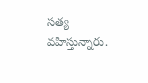సత్య వహిస్తున్నారు.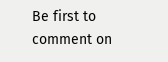Be first to comment on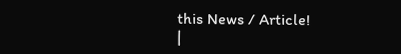this News / Article!
|